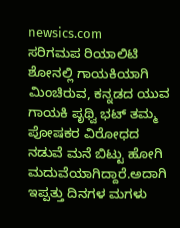newsics.com
ಸರಿಗಮಪ ರಿಯಾಲಿಟಿ ಶೋನಲ್ಲಿ ಗಾಯಕಿಯಾಗಿ ಮಿಂಚಿರುವ, ಕನ್ನಡದ ಯುವ ಗಾಯಕಿ ಪೃಥ್ವಿ ಭಟ್ ತಮ್ಮ ಪೋಷಕರ ವಿರೋಧದ ನಡುವೆ ಮನೆ ಬಿಟ್ಟು ಹೋಗಿ ಮದುವೆಯಾಗಿದ್ದಾರೆ.ಅದಾಗಿ ಇಪ್ಪತ್ತು ದಿನಗಳ ಮಗಳು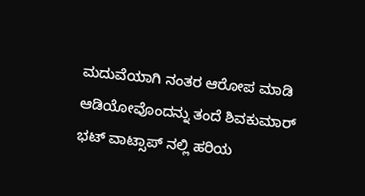ಮದುವೆಯಾಗಿ ನಂತರ ಆರೋಪ ಮಾಡಿ ಆಡಿಯೋವೊಂದನ್ನು ತಂದೆ ಶಿವಕುಮಾರ್ ಭಟ್ ವಾಟ್ಸಾಪ್ ನಲ್ಲಿ ಹರಿಯ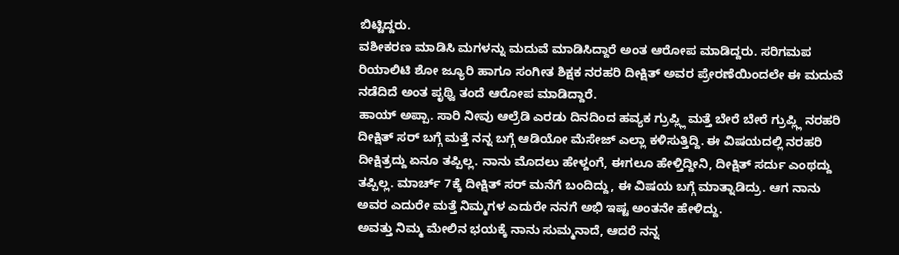ಬಿಟ್ಟಿದ್ದರು.
ವಶೀಕರಣ ಮಾಡಿಸಿ ಮಗಳನ್ನು ಮದುವೆ ಮಾಡಿಸಿದ್ದಾರೆ ಅಂತ ಆರೋಪ ಮಾಡಿದ್ದರು. ಸರಿಗಮಪ ರಿಯಾಲಿಟಿ ಶೋ ಜ್ಯೂರಿ ಹಾಗೂ ಸಂಗೀತ ಶಿಕ್ಷಕ ನರಹರಿ ದೀಕ್ಷಿತ್ ಅವರ ಪ್ರೇರಣೆಯಿಂದಲೇ ಈ ಮದುವೆ ನಡೆದಿದೆ ಅಂತ ಪೃಥ್ವಿ ತಂದೆ ಆರೋಪ ಮಾಡಿದ್ದಾರೆ.
ಹಾಯ್ ಅಪ್ಪಾ. ಸಾರಿ ನೀವು ಆಲ್ರೆಡಿ ಎರಡು ದಿನದಿಂದ ಹವ್ಯಕ ಗ್ರುಪ್ಲ್ಲಿ ಮತ್ತೆ ಬೇರೆ ಬೇರೆ ಗ್ರುಪ್ಲ್ಲಿ ನರಹರಿ ದೀಕ್ಷಿತ್ ಸರ್ ಬಗ್ಗೆ ಮತ್ತೆ ನನ್ನ ಬಗ್ಗೆ ಆಡಿಯೋ ಮೆಸೇಜ್ ಎಲ್ಲಾ ಕಳಿಸುತ್ತಿದ್ದಿ. ಈ ವಿಷಯದಲ್ಲಿ ನರಹರಿ ದೀಕ್ಷಿತ್ರದ್ದು ಏನೂ ತಪ್ಪಿಲ್ಲ. ನಾನು ಮೊದಲು ಹೇಳ್ದಂಗೆ, ಈಗಲೂ ಹೇಳ್ತಿದ್ದೀನಿ, ದೀಕ್ಷಿತ್ ಸರ್ದು ಎಂಥದ್ದು ತಪ್ಪಿಲ್ಲ. ಮಾರ್ಚ್ 7ಕ್ಕೆ ದೀಕ್ಷಿತ್ ಸರ್ ಮನೆಗೆ ಬಂದಿದ್ದು, ಈ ವಿಷಯ ಬಗ್ಗೆ ಮಾತ್ನಾಡಿದ್ರು. ಆಗ ನಾನು ಅವರ ಎದುರೇ ಮತ್ತೆ ನಿಮ್ಮಗಳ ಎದುರೇ ನನಗೆ ಅಭಿ ಇಷ್ಟ ಅಂತನೇ ಹೇಳಿದ್ದು.
ಅವತ್ತು ನಿಮ್ಮ ಮೇಲಿನ ಭಯಕ್ಕೆ ನಾನು ಸುಮ್ಮನಾದೆ, ಆದರೆ ನನ್ನ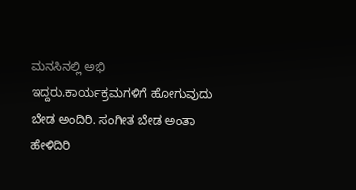ಮನಸಿನಲ್ಲಿ ಅಭಿ ಇದ್ದರು.ಕಾರ್ಯಕ್ರಮಗಳಿಗೆ ಹೋಗುವುದು ಬೇಡ ಅಂದಿರಿ. ಸಂಗೀತ ಬೇಡ ಅಂತಾ ಹೇಳಿದಿರಿ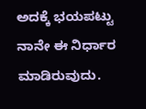ಅದಕ್ಕೆ ಭಯಪಟ್ಟು ನಾನೇ ಈ ನಿರ್ಧಾರ ಮಾಡಿರುವುದು.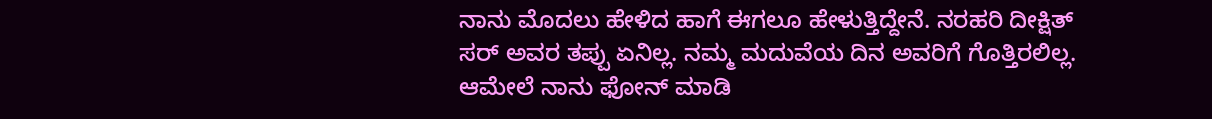ನಾನು ಮೊದಲು ಹೇಳಿದ ಹಾಗೆ ಈಗಲೂ ಹೇಳುತ್ತಿದ್ದೇನೆ. ನರಹರಿ ದೀಕ್ಷಿತ್ ಸರ್ ಅವರ ತಪ್ಪು ಏನಿಲ್ಲ. ನಮ್ಮ ಮದುವೆಯ ದಿನ ಅವರಿಗೆ ಗೊತ್ತಿರಲಿಲ್ಲ. ಆಮೇಲೆ ನಾನು ಫೋನ್ ಮಾಡಿ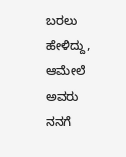ಬರಲು ಹೇಳಿದ್ದು, ಆಮೇಲೆ ಅವರು ನನಗೆ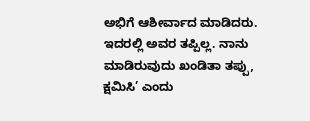ಅಭಿಗೆ ಆಶೀರ್ವಾದ ಮಾಡಿದರು. ಇದರಲ್ಲಿ ಅವರ ತಪ್ಪಿಲ್ಲ. ನಾನು ಮಾಡಿರುವುದು ಖಂಡಿತಾ ತಪ್ಪು, ಕ್ಷಮಿಸಿ’ ಎಂದು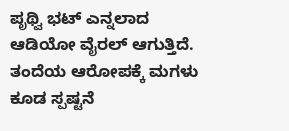ಪೃಥ್ವಿ ಭಟ್ ಎನ್ನಲಾದ ಆಡಿಯೋ ವೈರಲ್ ಆಗುತ್ತಿದೆ.
ತಂದೆಯ ಆರೋಪಕ್ಕೆ ಮಗಳು ಕೂಡ ಸ್ಪಷ್ಟನೆ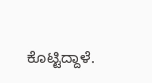ಕೊಟ್ಟಿದ್ದಾಳೆ.